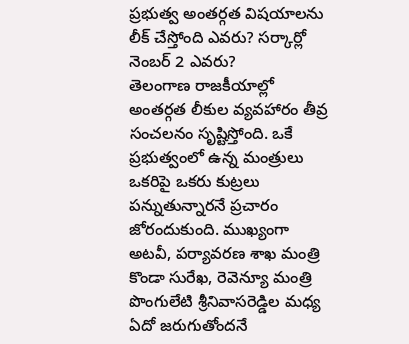ప్రభుత్వ అంతర్గత విషయాలను లీక్ చేస్తోంది ఎవరు? సర్కార్లో నెంబర్ 2 ఎవరు?
తెలంగాణ రాజకీయాల్లో అంతర్గత లీకుల వ్యవహారం తీవ్ర సంచలనం సృష్టిస్తోంది. ఒకే ప్రభుత్వంలో ఉన్న మంత్రులు ఒకరిపై ఒకరు కుట్రలు పన్నుతున్నారనే ప్రచారం జోరందుకుంది. ముఖ్యంగా అటవీ, పర్యావరణ శాఖ మంత్రి కొండా సురేఖ, రెవెన్యూ మంత్రి పొంగులేటి శ్రీనివాసరెడ్డిల మధ్య ఏదో జరుగుతోందనే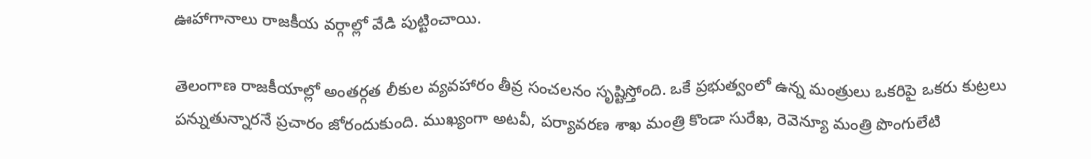ఊహాగానాలు రాజకీయ వర్గాల్లో వేడి పుట్టించాయి.

తెలంగాణ రాజకీయాల్లో అంతర్గత లీకుల వ్యవహారం తీవ్ర సంచలనం సృష్టిస్తోంది. ఒకే ప్రభుత్వంలో ఉన్న మంత్రులు ఒకరిపై ఒకరు కుట్రలు పన్నుతున్నారనే ప్రచారం జోరందుకుంది. ముఖ్యంగా అటవీ, పర్యావరణ శాఖ మంత్రి కొండా సురేఖ, రెవెన్యూ మంత్రి పొంగులేటి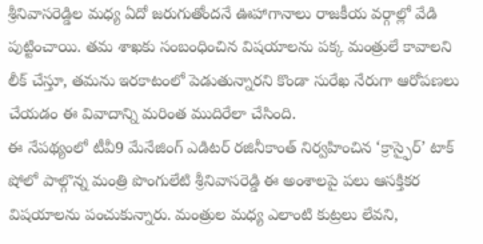శ్రీనివాసరెడ్డిల మధ్య ఏదో జరుగుతోందనే ఊహాగానాలు రాజకీయ వర్గాల్లో వేడి పుట్టించాయి. తమ శాఖకు సంబంధించిన విషయాలను పక్క మంత్రులే కావాలని లీక్ చేస్తూ, తమను ఇరకాటంలో పెడుతున్నారని కొండా సురేఖ నేరుగా ఆరోపణలు చేయడం ఈ వివాదాన్ని మరింత ముదిరేలా చేసింది.
ఈ నేపథ్యంలో టీవీ9 మేనేజింగ్ ఎడిటర్ రజినీకాంత్ నిర్వహించిన ‘క్రాస్ఫైర్’ టాక్ షోలో పాల్గొన్న మంత్రి పొంగులేటి శ్రీనివాసరెడ్డి ఈ అంశాలపై పలు ఆసక్తికర విషయాలను పంచుకున్నారు. మంత్రుల మధ్య ఎలాంటి కుట్రలు లేవని,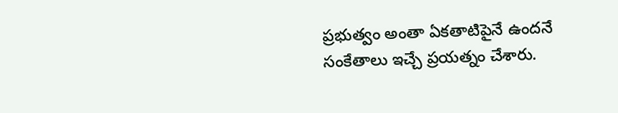ప్రభుత్వం అంతా ఏకతాటిపైనే ఉందనే సంకేతాలు ఇచ్చే ప్రయత్నం చేశారు.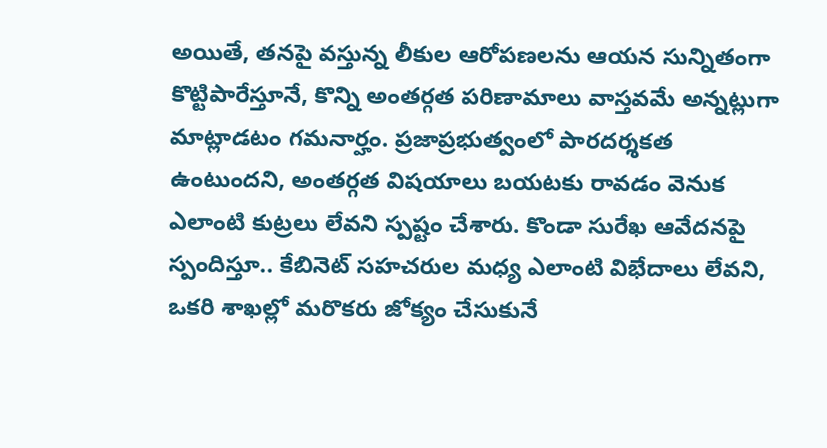అయితే, తనపై వస్తున్న లీకుల ఆరోపణలను ఆయన సున్నితంగా కొట్టిపారేస్తూనే, కొన్ని అంతర్గత పరిణామాలు వాస్తవమే అన్నట్లుగా మాట్లాడటం గమనార్హం. ప్రజాప్రభుత్వంలో పారదర్శకత ఉంటుందని, అంతర్గత విషయాలు బయటకు రావడం వెనుక ఎలాంటి కుట్రలు లేవని స్పష్టం చేశారు. కొండా సురేఖ ఆవేదనపై స్పందిస్తూ.. కేబినెట్ సహచరుల మధ్య ఎలాంటి విభేదాలు లేవని, ఒకరి శాఖల్లో మరొకరు జోక్యం చేసుకునే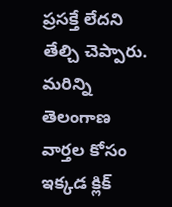ప్రసక్తే లేదని తేల్చి చెప్పారు.
మరిన్ని తెలంగాణ వార్తల కోసం ఇక్కడ క్లిక్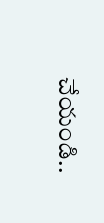చేయండి..